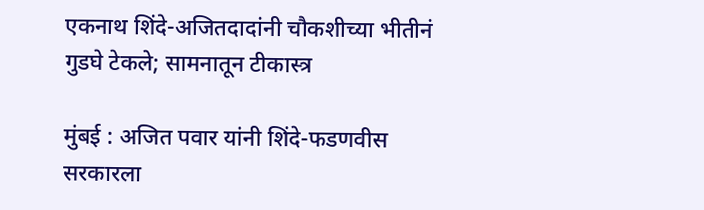एकनाथ शिंदे-अजितदादांनी चौकशीच्या भीतीनं गुडघे टेकले; सामनातून टीकास्त्र

मुंबई : अजित पवार यांनी शिंदे-फडणवीस सरकारला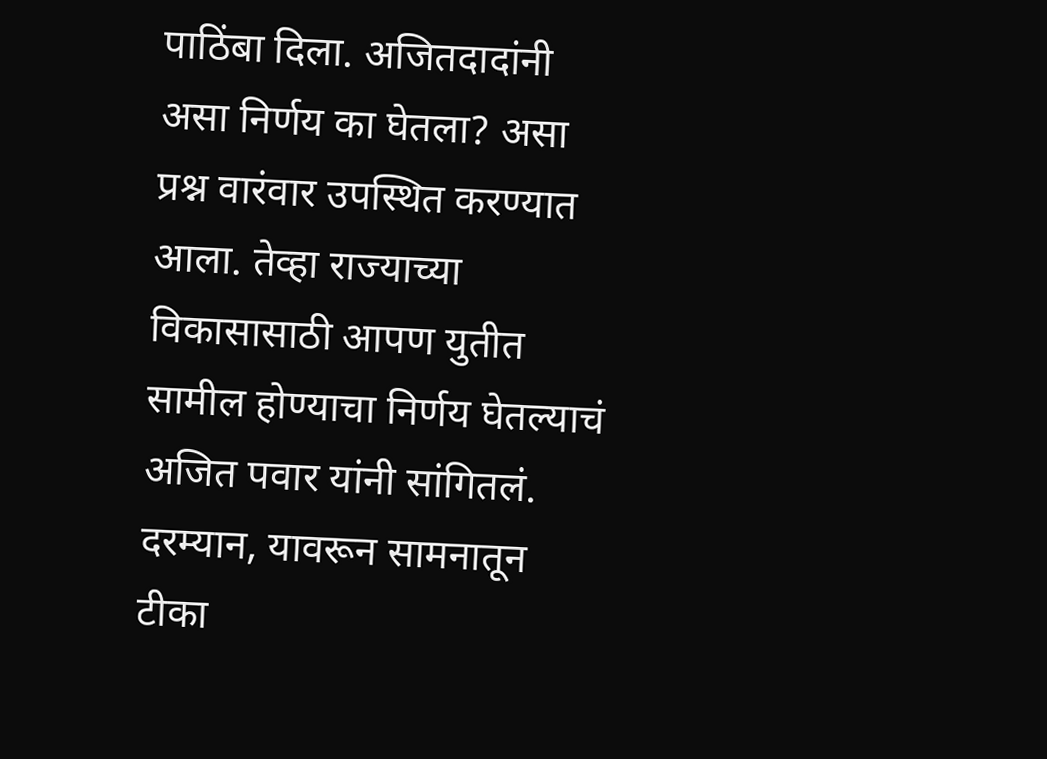पाठिंबा दिला. अजितदादांनी असा निर्णय का घेतला? असा प्रश्न वारंवार उपस्थित करण्यात आला. तेव्हा राज्याच्या विकासासाठी आपण युतीत सामील होण्याचा निर्णय घेतल्याचं अजित पवार यांनी सांगितलं. दरम्यान, यावरून सामनातून टीका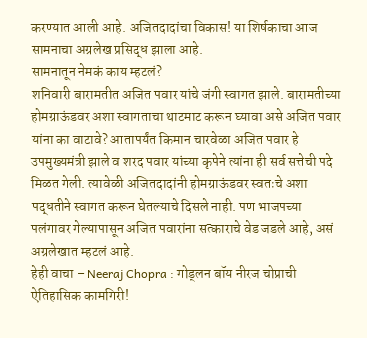करण्यात आली आहे. अजितदादांचा विकास! या शिर्षकाचा आज सामनाचा अग्रलेख प्रसिद्ध झाला आहे.
सामनातून नेमकं काय म्हटलं?
शनिवारी बारामतीत अजित पवार यांचे जंगी स्वागत झाले. बारामतीच्या होमग्राऊंडवर अशा स्वागताचा थाटमाट करून घ्यावा असे अजित पवार यांना का वाटावे? आतापर्यंत किमान चारवेळा अजित पवार हे उपमुख्यमंत्री झाले व शरद पवार यांच्या कृपेने त्यांना ही सर्व सत्तेची पदे मिळत गेली. त्यावेळी अजितदादांनी होमग्राऊंडवर स्वतःचे अशा पद्धतीने स्वागत करून घेतल्याचे दिसले नाही. पण भाजपच्या पलंगावर गेल्यापासून अजित पवारांना सत्काराचे वेड जडले आहे, असं अग्रलेखात म्हटलं आहे.
हेही वाचा – Neeraj Chopra : गोड्लन बॉय नीरज चोप्राची ऐतिहासिक कामगिरी!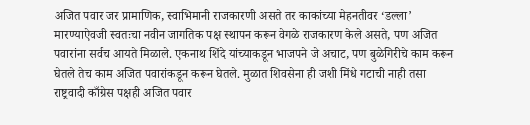अजित पवार जर प्रामाणिक, स्वाभिमानी राजकारणी असते तर काकांच्या मेहनतीवर ‘डल्ला’ मारण्याऐवजी स्वतःचा नवीन जागतिक पक्ष स्थापन करून वेगळे राजकारण केले असते, पण अजित पवारांना सर्वच आयते मिळाले. एकनाथ शिंदे यांच्याकडून भाजपने जे अचाट, पण बुळेगिरीचे काम करून घेतले तेच काम अजित पवारांकडून करून घेतले. मुळात शिवसेना ही जशी मिंधे गटाची नाही तसा राष्ट्रवादी काँग्रेस पक्षही अजित पवार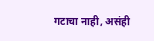गटाचा नाही, असंही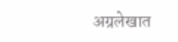अग्रलेखात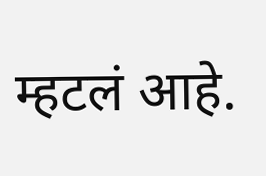म्हटलं आहे.